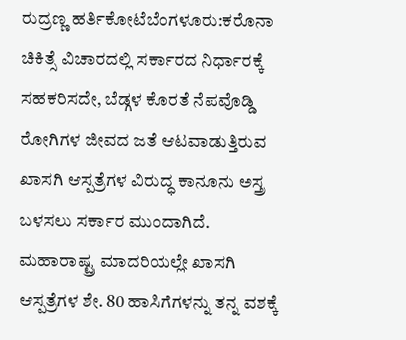ರುದ್ರಣ್ಣ ಹರ್ತಿಕೋಟೆಬೆಂಗಳೂರು:ಕರೊನಾ ಚಿಕಿತ್ಸೆ ವಿಚಾರದಲ್ಲಿ ಸರ್ಕಾರದ ನಿರ್ಧಾರಕ್ಕೆ ಸಹಕರಿಸದೇ, ಬೆಡ್ಗಳ ಕೊರತೆ ನೆಪವೊಡ್ಡಿ ರೋಗಿಗಳ ಜೀವದ ಜತೆ ಆಟವಾಡುತ್ತಿರುವ ಖಾಸಗಿ ಆಸ್ಪತ್ರೆಗಳ ವಿರುದ್ಧ ಕಾನೂನು ಅಸ್ತ್ರ ಬಳಸಲು ಸರ್ಕಾರ ಮುಂದಾಗಿದೆ. ಮಹಾರಾಷ್ಟ್ರ ಮಾದರಿಯಲ್ಲೇ ಖಾಸಗಿ ಆಸ್ಪತ್ರೆಗಳ ಶೇ. 80 ಹಾಸಿಗೆಗಳನ್ನು ತನ್ನ ವಶಕ್ಕೆ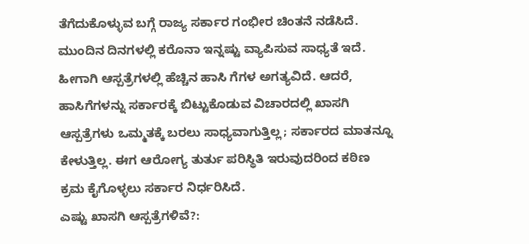ತೆಗೆದುಕೊಳ್ಳುವ ಬಗ್ಗೆ ರಾಜ್ಯ ಸರ್ಕಾರ ಗಂಭೀರ ಚಿಂತನೆ ನಡೆಸಿದೆ.
ಮುಂದಿನ ದಿನಗಳಲ್ಲಿ ಕರೊನಾ ಇನ್ನಷ್ಟು ವ್ಯಾಪಿಸುವ ಸಾಧ್ಯತೆ ಇದೆ. ಹೀಗಾಗಿ ಆಸ್ಪತ್ರೆಗಳಲ್ಲಿ ಹೆಚ್ಚಿನ ಹಾಸಿ ಗೆಗಳ ಅಗತ್ಯವಿದೆ. ಆದರೆ, ಹಾಸಿಗೆಗಳನ್ನು ಸರ್ಕಾರಕ್ಕೆ ಬಿಟ್ಟುಕೊಡುವ ವಿಚಾರದಲ್ಲಿ ಖಾಸಗಿ ಆಸ್ಪತ್ರೆಗಳು ಒಮ್ಮತಕ್ಕೆ ಬರಲು ಸಾಧ್ಯವಾಗುತ್ತಿಲ್ಲ; ಸರ್ಕಾರದ ಮಾತನ್ನೂ ಕೇಳುತ್ತಿಲ್ಲ. ಈಗ ಆರೋಗ್ಯ ತುರ್ತು ಪರಿಸ್ಥಿತಿ ಇರುವುದರಿಂದ ಕಠಿಣ ಕ್ರಮ ಕೈಗೊಳ್ಳಲು ಸರ್ಕಾರ ನಿರ್ಧರಿಸಿದೆ.
ಎಷ್ಟು ಖಾಸಗಿ ಆಸ್ಪತ್ರೆಗಳಿವೆ?: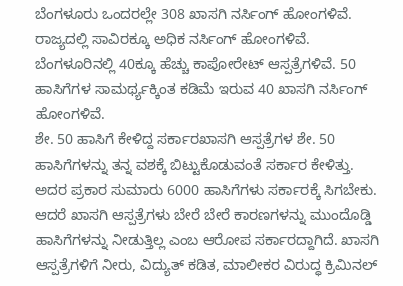ಬೆಂಗಳೂರು ಒಂದರಲ್ಲೇ 308 ಖಾಸಗಿ ನರ್ಸಿಂಗ್ ಹೋಂಗಳಿವೆ. ರಾಜ್ಯದಲ್ಲಿ ಸಾವಿರಕ್ಕೂ ಅಧಿಕ ನರ್ಸಿಂಗ್ ಹೋಂಗಳಿವೆ. ಬೆಂಗಳೂರಿನಲ್ಲಿ 40ಕ್ಕೂ ಹೆಚ್ಚು ಕಾಪೋರೇಟ್ ಆಸ್ಪತ್ರೆಗಳಿವೆ. 50 ಹಾಸಿಗೆಗಳ ಸಾಮರ್ಥ್ಯಕ್ಕಿಂತ ಕಡಿಮೆ ಇರುವ 40 ಖಾಸಗಿ ನರ್ಸಿಂಗ್ ಹೋಂಗಳಿವೆ.
ಶೇ. 50 ಹಾಸಿಗೆ ಕೇಳಿದ್ದ ಸರ್ಕಾರಖಾಸಗಿ ಆಸ್ಪತ್ರೆಗಳ ಶೇ. 50 ಹಾಸಿಗೆಗಳನ್ನು ತನ್ನ ವಶಕ್ಕೆ ಬಿಟ್ಟುಕೊಡುವಂತೆ ಸರ್ಕಾರ ಕೇಳಿತ್ತು. ಅದರ ಪ್ರಕಾರ ಸುಮಾರು 6000 ಹಾಸಿಗೆಗಳು ಸರ್ಕಾರಕ್ಕೆ ಸಿಗಬೇಕು. ಆದರೆ ಖಾಸಗಿ ಆಸ್ಪತ್ರೆಗಳು ಬೇರೆ ಬೇರೆ ಕಾರಣಗಳನ್ನು ಮುಂದೊಡ್ಡಿ ಹಾಸಿಗೆಗಳನ್ನು ನೀಡುತ್ತಿಲ್ಲ ಎಂಬ ಆರೋಪ ಸರ್ಕಾರದ್ದಾಗಿದೆ. ಖಾಸಗಿ ಆಸ್ಪತ್ರೆಗಳಿಗೆ ನೀರು, ವಿದ್ಯುತ್ ಕಡಿತ, ಮಾಲೀಕರ ವಿರುದ್ಧ ಕ್ರಿಮಿನಲ್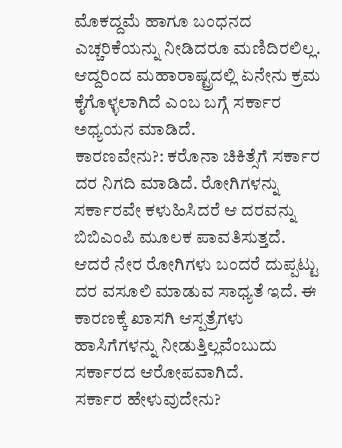ಮೊಕದ್ದಮೆ ಹಾಗೂ ಬಂಧನದ ಎಚ್ಚರಿಕೆಯನ್ನು ನೀಡಿದರೂ ಮಣಿದಿರಲಿಲ್ಲ. ಆದ್ದರಿಂದ ಮಹಾರಾಷ್ಟ್ರದಲ್ಲಿ ಏನೇನು ಕ್ರಮ ಕೈಗೊಳ್ಳಲಾಗಿದೆ ಎಂಬ ಬಗ್ಗೆ ಸರ್ಕಾರ ಅಧ್ಯಯನ ಮಾಡಿದೆ.
ಕಾರಣವೇನು?: ಕರೊನಾ ಚಿಕಿತ್ಸೆಗೆ ಸರ್ಕಾರ ದರ ನಿಗದಿ ಮಾಡಿದೆ. ರೋಗಿಗಳನ್ನು ಸರ್ಕಾರವೇ ಕಳುಹಿಸಿದರೆ ಆ ದರವನ್ನು ಬಿಬಿಎಂಪಿ ಮೂಲಕ ಪಾವತಿಸುತ್ತದೆ. ಆದರೆ ನೇರ ರೋಗಿಗಳು ಬಂದರೆ ದುಪ್ಪಟ್ಟು ದರ ವಸೂಲಿ ಮಾಡುವ ಸಾಧ್ಯತೆ ಇದೆ. ಈ ಕಾರಣಕ್ಕೆ ಖಾಸಗಿ ಆಸ್ಪತ್ರೆಗಳು ಹಾಸಿಗೆಗಳನ್ನು ನೀಡುತ್ತಿಲ್ಲವೆಂಬುದು ಸರ್ಕಾರದ ಆರೋಪವಾಗಿದೆ.
ಸರ್ಕಾರ ಹೇಳುವುದೇನು?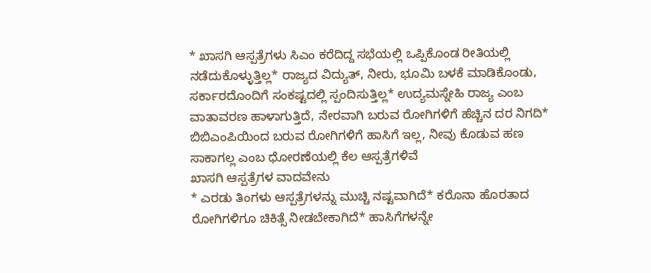* ಖಾಸಗಿ ಆಸ್ಪತ್ರೆಗಳು ಸಿಎಂ ಕರೆದಿದ್ದ ಸಭೆಯಲ್ಲಿ ಒಪ್ಪಿಕೊಂಡ ರೀತಿಯಲ್ಲಿ ನಡೆದುಕೊಳ್ಳುತ್ತಿಲ್ಲ* ರಾಜ್ಯದ ವಿದ್ಯುತ್, ನೀರು, ಭೂಮಿ ಬಳಕೆ ಮಾಡಿಕೊಂಡು, ಸರ್ಕಾರದೊಂದಿಗೆ ಸಂಕಷ್ಟದಲ್ಲಿ ಸ್ಪಂದಿಸುತ್ತಿಲ್ಲ* ಉದ್ಯಮಸ್ನೇಹಿ ರಾಜ್ಯ ಎಂಬ ವಾತಾವರಣ ಹಾಳಾಗುತ್ತಿದೆ, ನೇರವಾಗಿ ಬರುವ ರೋಗಿಗಳಿಗೆ ಹೆಚ್ಚಿನ ದರ ನಿಗದಿ* ಬಿಬಿಎಂಪಿಯಿಂದ ಬರುವ ರೋಗಿಗಳಿಗೆ ಹಾಸಿಗೆ ಇಲ್ಲ, ನೀವು ಕೊಡುವ ಹಣ ಸಾಕಾಗಲ್ಲ ಎಂಬ ಧೋರಣೆಯಲ್ಲಿ ಕೆಲ ಆಸ್ಪತ್ರೆಗಳಿವೆ
ಖಾಸಗಿ ಆಸ್ಪತ್ರೆಗಳ ವಾದವೇನು
* ಎರಡು ತಿಂಗಳು ಆಸ್ಪತ್ರೆಗಳನ್ನು ಮುಚ್ಚಿ ನಷ್ಟವಾಗಿದೆ* ಕರೊನಾ ಹೊರತಾದ ರೋಗಿಗಳಿಗೂ ಚಿಕಿತ್ಸೆ ನೀಡಬೇಕಾಗಿದೆ* ಹಾಸಿಗೆಗಳನ್ನೇ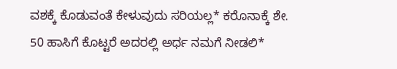ವಶಕ್ಕೆ ಕೊಡುವಂತೆ ಕೇಳುವುದು ಸರಿಯಲ್ಲ* ಕರೊನಾಕ್ಕೆ ಶೇ. 50 ಹಾಸಿಗೆ ಕೊಟ್ಟರೆ ಅದರಲ್ಲಿ ಅರ್ಧ ನಮಗೆ ನೀಡಲಿ*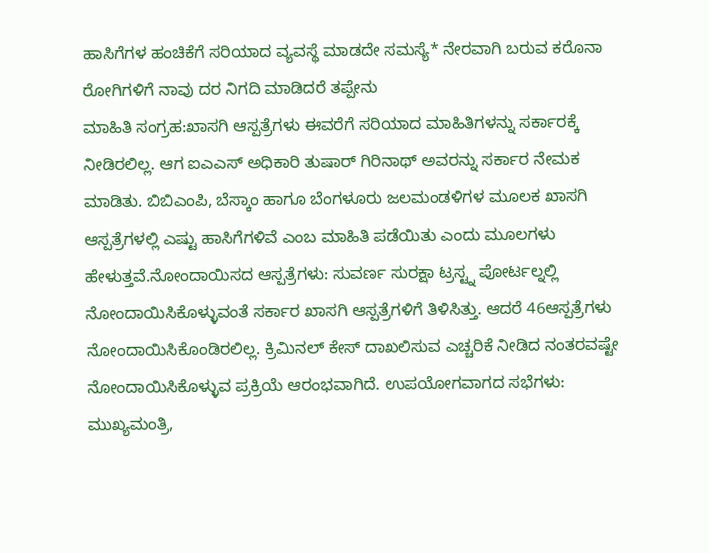ಹಾಸಿಗೆಗಳ ಹಂಚಿಕೆಗೆ ಸರಿಯಾದ ವ್ಯವಸ್ಥೆ ಮಾಡದೇ ಸಮಸ್ಯೆ* ನೇರವಾಗಿ ಬರುವ ಕರೊನಾ ರೋಗಿಗಳಿಗೆ ನಾವು ದರ ನಿಗದಿ ಮಾಡಿದರೆ ತಪ್ಪೇನು
ಮಾಹಿತಿ ಸಂಗ್ರಹ:ಖಾಸಗಿ ಆಸ್ಪತ್ರೆಗಳು ಈವರೆಗೆ ಸರಿಯಾದ ಮಾಹಿತಿಗಳನ್ನು ಸರ್ಕಾರಕ್ಕೆ ನೀಡಿರಲಿಲ್ಲ. ಆಗ ಐಎಎಸ್ ಅಧಿಕಾರಿ ತುಷಾರ್ ಗಿರಿನಾಥ್ ಅವರನ್ನು ಸರ್ಕಾರ ನೇಮಕ ಮಾಡಿತು. ಬಿಬಿಎಂಪಿ, ಬೆಸ್ಕಾಂ ಹಾಗೂ ಬೆಂಗಳೂರು ಜಲಮಂಡಳಿಗಳ ಮೂಲಕ ಖಾಸಗಿ ಆಸ್ಪತ್ರೆಗಳಲ್ಲಿ ಎಷ್ಟು ಹಾಸಿಗೆಗಳಿವೆ ಎಂಬ ಮಾಹಿತಿ ಪಡೆಯಿತು ಎಂದು ಮೂಲಗಳು ಹೇಳುತ್ತವೆ.ನೋಂದಾಯಿಸದ ಆಸ್ಪತ್ರೆಗಳು: ಸುವರ್ಣ ಸುರಕ್ಷಾ ಟ್ರಸ್ಟ್ನ ಪೋರ್ಟಲ್ನಲ್ಲಿ ನೋಂದಾಯಿಸಿಕೊಳ್ಳುವಂತೆ ಸರ್ಕಾರ ಖಾಸಗಿ ಆಸ್ಪತ್ರೆಗಳಿಗೆ ತಿಳಿಸಿತ್ತು. ಆದರೆ 46ಆಸ್ಪತ್ರೆಗಳು ನೋಂದಾಯಿಸಿಕೊಂಡಿರಲಿಲ್ಲ. ಕ್ರಿಮಿನಲ್ ಕೇಸ್ ದಾಖಲಿಸುವ ಎಚ್ಚರಿಕೆ ನೀಡಿದ ನಂತರವಷ್ಟೇ ನೋಂದಾಯಿಸಿಕೊಳ್ಳುವ ಪ್ರಕ್ರಿಯೆ ಆರಂಭವಾಗಿದೆ. ಉಪಯೋಗವಾಗದ ಸಭೆಗಳು: ಮುಖ್ಯಮಂತ್ರಿ,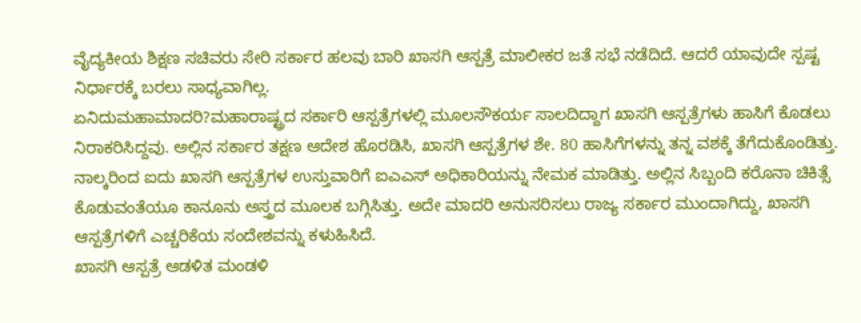ವೈದ್ಯಕೀಯ ಶಿಕ್ಷಣ ಸಚಿವರು ಸೇರಿ ಸರ್ಕಾರ ಹಲವು ಬಾರಿ ಖಾಸಗಿ ಆಸ್ಪತ್ರೆ ಮಾಲೀಕರ ಜತೆ ಸಭೆ ನಡೆದಿದೆ. ಆದರೆ ಯಾವುದೇ ಸ್ಪಷ್ಟ ನಿರ್ಧಾರಕ್ಕೆ ಬರಲು ಸಾಧ್ಯವಾಗಿಲ್ಲ.
ಏನಿದುಮಹಾಮಾದರಿ?ಮಹಾರಾಷ್ಟ್ರದ ಸರ್ಕಾರಿ ಆಸ್ಪತ್ರೆಗಳಲ್ಲಿ ಮೂಲಸೌಕರ್ಯ ಸಾಲದಿದ್ದಾಗ ಖಾಸಗಿ ಆಸ್ಪತ್ರೆಗಳು ಹಾಸಿಗೆ ಕೊಡಲು ನಿರಾಕರಿಸಿದ್ದವು. ಅಲ್ಲಿನ ಸರ್ಕಾರ ತಕ್ಷಣ ಆದೇಶ ಹೊರಡಿಸಿ, ಖಾಸಗಿ ಆಸ್ಪತ್ರೆಗಳ ಶೇ. 80 ಹಾಸಿಗೆಗಳನ್ನು ತನ್ನ ವಶಕ್ಕೆ ತೆಗೆದುಕೊಂಡಿತ್ತು. ನಾಲ್ಕರಿಂದ ಐದು ಖಾಸಗಿ ಆಸ್ಪತ್ರೆಗಳ ಉಸ್ತುವಾರಿಗೆ ಐಎಎಸ್ ಅಧಿಕಾರಿಯನ್ನು ನೇಮಕ ಮಾಡಿತ್ತು. ಅಲ್ಲಿನ ಸಿಬ್ಬಂದಿ ಕರೊನಾ ಚಿಕಿತ್ಸೆ ಕೊಡುವಂತೆಯೂ ಕಾನೂನು ಅಸ್ತ್ರದ ಮೂಲಕ ಬಗ್ಗಿಸಿತ್ತು. ಅದೇ ಮಾದರಿ ಅನುಸರಿಸಲು ರಾಜ್ಯ ಸರ್ಕಾರ ಮುಂದಾಗಿದ್ದು, ಖಾಸಗಿ ಆಸ್ಪತ್ರೆಗಳಿಗೆ ಎಚ್ಚರಿಕೆಯ ಸಂದೇಶವನ್ನು ಕಳುಹಿಸಿದೆ.
ಖಾಸಗಿ ಆಸ್ಪತ್ರೆ ಆಡಳಿತ ಮಂಡಳಿ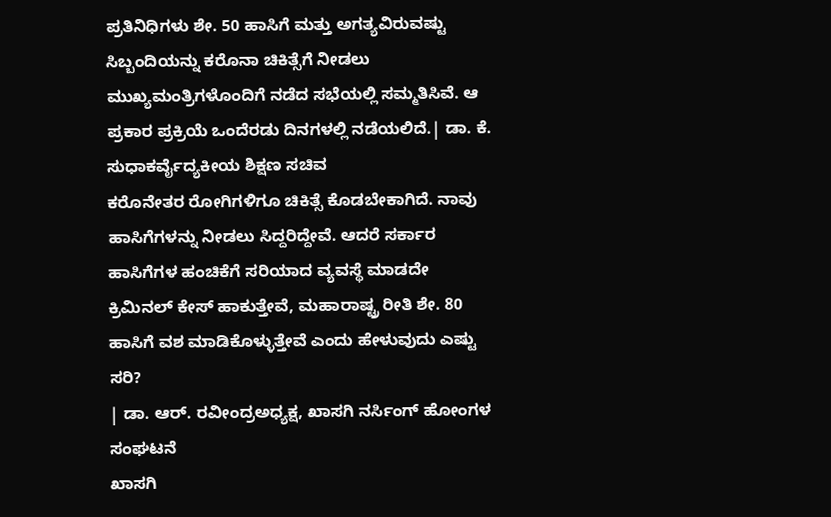ಪ್ರತಿನಿಧಿಗಳು ಶೇ. 50 ಹಾಸಿಗೆ ಮತ್ತು ಅಗತ್ಯವಿರುವಷ್ಟು ಸಿಬ್ಬಂದಿಯನ್ನು ಕರೊನಾ ಚಿಕಿತ್ಸೆಗೆ ನೀಡಲು ಮುಖ್ಯಮಂತ್ರಿಗಳೊಂದಿಗೆ ನಡೆದ ಸಭೆಯಲ್ಲಿ ಸಮ್ಮತಿಸಿವೆ. ಆ ಪ್ರಕಾರ ಪ್ರಕ್ರಿಯೆ ಒಂದೆರಡು ದಿನಗಳಲ್ಲಿ ನಡೆಯಲಿದೆ.| ಡಾ. ಕೆ. ಸುಧಾಕರ್ವೈದ್ಯಕೀಯ ಶಿಕ್ಷಣ ಸಚಿವ
ಕರೊನೇತರ ರೋಗಿಗಳಿಗೂ ಚಿಕಿತ್ಸೆ ಕೊಡಬೇಕಾಗಿದೆ. ನಾವು ಹಾಸಿಗೆಗಳನ್ನು ನೀಡಲು ಸಿದ್ದರಿದ್ದೇವೆ. ಆದರೆ ಸರ್ಕಾರ ಹಾಸಿಗೆಗಳ ಹಂಚಿಕೆಗೆ ಸರಿಯಾದ ವ್ಯವಸ್ಥೆ ಮಾಡದೇ ಕ್ರಿಮಿನಲ್ ಕೇಸ್ ಹಾಕುತ್ತೇವೆ, ಮಹಾರಾಷ್ಟ್ರ ರೀತಿ ಶೇ. 80 ಹಾಸಿಗೆ ವಶ ಮಾಡಿಕೊಳ್ಳುತ್ತೇವೆ ಎಂದು ಹೇಳುವುದು ಎಷ್ಟು ಸರಿ?
| ಡಾ. ಆರ್. ರವೀಂದ್ರಅಧ್ಯಕ್ಷ, ಖಾಸಗಿ ನರ್ಸಿಂಗ್ ಹೋಂಗಳ ಸಂಘಟನೆ
ಖಾಸಗಿ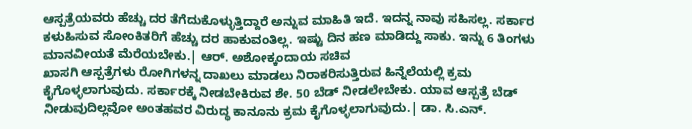ಆಸ್ಪತ್ರೆಯವರು ಹೆಚ್ಚು ದರ ತೆಗೆದುಕೊಳ್ಳುತ್ತಿದ್ದಾರೆ ಅನ್ನುವ ಮಾಹಿತಿ ಇದೆ. ಇದನ್ನ ನಾವು ಸಹಿಸಲ್ಲ. ಸರ್ಕಾರ ಕಳುಹಿಸುವ ಸೋಂಕಿತರಿಗೆ ಹೆಚ್ಚು ದರ ಹಾಕುವಂತಿಲ್ಲ. ಇಷ್ಟು ದಿನ ಹಣ ಮಾಡಿದ್ದು ಸಾಕು. ಇನ್ನು 6 ತಿಂಗಳು ಮಾನವೀಯತೆ ಮೆರೆಯಬೇಕು.| ಆರ್. ಅಶೋಕ್ಕಂದಾಯ ಸಚಿವ
ಖಾಸಗಿ ಆಸ್ಪತ್ರೆಗಳು ರೋಗಿಗಳನ್ನ ದಾಖಲು ಮಾಡಲು ನಿರಾಕರಿಸುತ್ತಿರುವ ಹಿನ್ನೆಲೆಯಲ್ಲಿ ಕ್ರಮ ಕೈಗೊಳ್ಳಲಾಗುವುದು. ಸರ್ಕಾರಕ್ಕೆ ನೀಡಬೇಕಿರುವ ಶೇ. 50 ಬೆಡ್ ನೀಡಲೇಬೇಕು. ಯಾವ ಆಸ್ಪತ್ರೆ ಬೆಡ್ ನೀಡುವುದಿಲ್ಲವೋ ಅಂತಹವರ ವಿರುದ್ಧ ಕಾನೂನು ಕ್ರಮ ಕೈಗೊಳ್ಳಲಾಗುವುದು.| ಡಾ. ಸಿ.ಎನ್.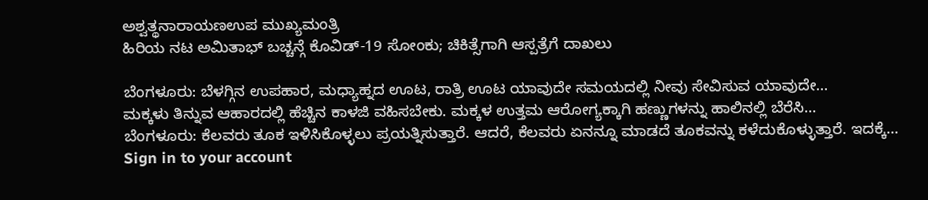ಅಶ್ವತ್ಥನಾರಾಯಣಉಪ ಮುಖ್ಯಮಂತ್ರಿ
ಹಿರಿಯ ನಟ ಅಮಿತಾಭ್ ಬಚ್ಚನ್ಗೆ ಕೊವಿಡ್-19 ಸೋಂಕು; ಚಿಕಿತ್ಸೆಗಾಗಿ ಆಸ್ಪತ್ರೆಗೆ ದಾಖಲು

ಬೆಂಗಳೂರು: ಬೆಳಗ್ಗಿನ ಉಪಹಾರ, ಮಧ್ಯಾಹ್ನದ ಊಟ, ರಾತ್ರಿ ಊಟ ಯಾವುದೇ ಸಮಯದಲ್ಲಿ ನೀವು ಸೇವಿಸುವ ಯಾವುದೇ…
ಮಕ್ಕಳು ತಿನ್ನುವ ಆಹಾರದಲ್ಲಿ ಹೆಚ್ಚಿನ ಕಾಳಜಿ ವಹಿಸಬೇಕು. ಮಕ್ಕಳ ಉತ್ತಮ ಆರೋಗ್ಯಕ್ಕಾಗಿ ಹಣ್ಣುಗಳನ್ನು ಹಾಲಿನಲ್ಲಿ ಬೆರೆಸಿ…
ಬೆಂಗಳೂರು: ಕೆಲವರು ತೂಕ ಇಳಿಸಿಕೊಳ್ಳಲು ಪ್ರಯತ್ನಿಸುತ್ತಾರೆ. ಆದರೆ, ಕೆಲವರು ಏನನ್ನೂ ಮಾಡದೆ ತೂಕವನ್ನು ಕಳೆದುಕೊಳ್ಳುತ್ತಾರೆ. ಇದಕ್ಕೆ…
Sign in to your account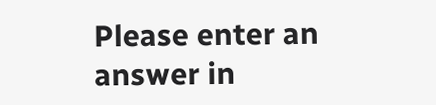Please enter an answer in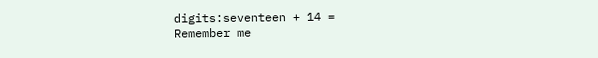digits:seventeen + 14 =
Remember me